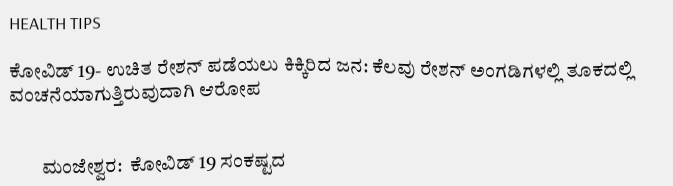HEALTH TIPS

ಕೋವಿಡ್ 19- ಉಚಿತ ರೇಶನ್ ಪಡೆಯಲು ಕಿಕ್ಕಿರಿದ ಜನ: ಕೆಲವು ರೇಶನ್ ಅಂಗಡಿಗಳಲ್ಲಿ ತೂಕದಲ್ಲಿ ವಂಚನೆಯಾಗುತ್ತಿರುವುದಾಗಿ ಆರೋಪ


        ಮಂಜೇಶ್ವರ:  ಕೋವಿಡ್ 19 ಸಂಕಷ್ಟದ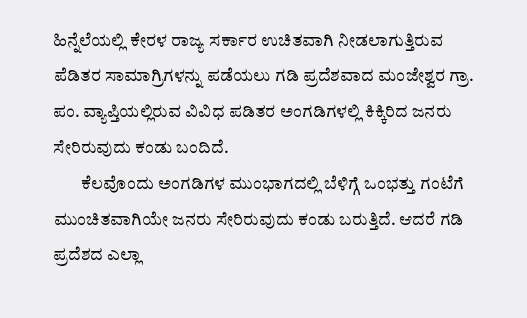ಹಿನ್ನೆಲೆಯಲ್ಲಿ ಕೇರಳ ರಾಜ್ಯ ಸರ್ಕಾರ ಉಚಿತವಾಗಿ ನೀಡಲಾಗುತ್ತಿರುವ ಪೆಡಿತರ ಸಾಮಾಗ್ರಿಗಳನ್ನು ಪಡೆಯಲು ಗಡಿ ಪ್ರದೆಶವಾದ ಮಂಜೇಶ್ವರ ಗ್ರಾ. ಪಂ. ವ್ಯಾಪ್ತಿಯಲ್ಲಿರುವ ವಿವಿಧ ಪಡಿತರ ಅಂಗಡಿಗಳಲ್ಲಿ ಕಿಕ್ಕಿರಿದ ಜನರು ಸೇರಿರುವುದು ಕಂಡು ಬಂದಿದೆ.
        ಕೆಲವೊಂದು ಅಂಗಡಿಗಳ ಮುಂಭಾಗದಲ್ಲಿ ಬೆಳಿಗ್ಗೆ ಒಂಭತ್ತು ಗಂಟೆಗೆ ಮುಂಚಿತವಾಗಿಯೇ ಜನರು ಸೇರಿರುವುದು ಕಂಡು ಬರುತ್ತಿದೆ. ಆದರೆ ಗಡಿ ಪ್ರದೆಶದ ಎಲ್ಲಾ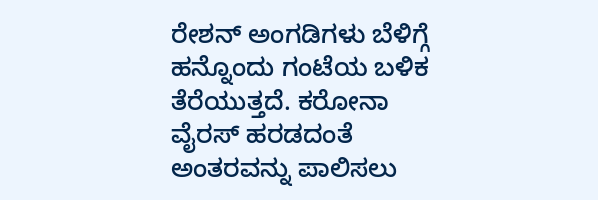ರೇಶನ್ ಅಂಗಡಿಗಳು ಬೆಳಿಗ್ಗೆ ಹನ್ನೊಂದು ಗಂಟೆಯ ಬಳಿಕ ತೆರೆಯುತ್ತದೆ. ಕರೋನಾ ವೈರಸ್ ಹರಡದಂತೆ ಅಂತರವನ್ನು ಪಾಲಿಸಲು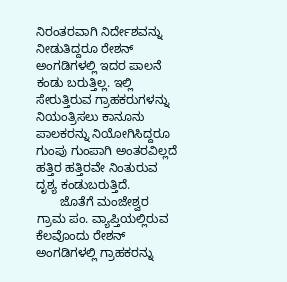ನಿರಂತರವಾಗಿ ನಿರ್ದೇಶವನ್ನು ನೀಡುತಿದ್ದರೂ ರೇಶನ್ ಅಂಗಡಿಗಳಲ್ಲಿ ಇದರ ಪಾಲನೆ ಕಂಡು ಬರುತ್ತಿಲ್ಲ. ಇಲ್ಲಿ ಸೇರುತ್ತಿರುವ ಗ್ರಾಹಕರುಗಳನ್ನು ನಿಯಂತ್ರಿಸಲು ಕಾನೂನು ಪಾಲಕರನ್ನು ನಿಯೋಗಿಸಿದ್ದರೂ ಗುಂಪು ಗುಂಪಾಗಿ ಅಂತರವಿಲ್ಲದೆ ಹತ್ತಿರ ಹತ್ತಿರವೇ ನಿಂತುರುವ ದೃಶ್ಯ ಕಂಡುಬರುತ್ತಿದೆ.
       ಜೊತೆಗೆ ಮಂಜೇಶ್ವರ ಗ್ರಾಮ ಪಂ. ವ್ಯಾಪ್ತಿಯಲ್ಲಿರುವ ಕೆಲವೊಂದು ರೇಶನ್ ಅಂಗಡಿಗಳಲ್ಲಿ ಗ್ರಾಹಕರನ್ನು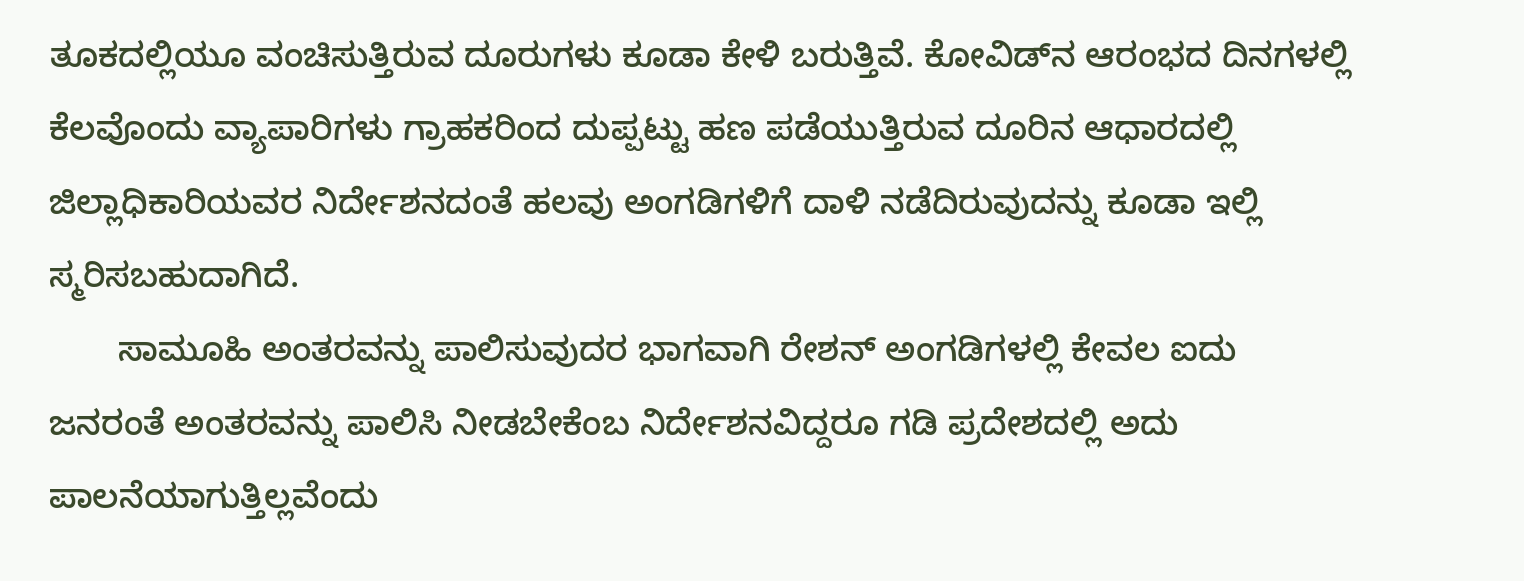ತೂಕದಲ್ಲಿಯೂ ವಂಚಿಸುತ್ತಿರುವ ದೂರುಗಳು ಕೂಡಾ ಕೇಳಿ ಬರುತ್ತಿವೆ. ಕೋವಿಡ್‍ನ ಆರಂಭದ ದಿನಗಳಲ್ಲಿ ಕೆಲವೊಂದು ವ್ಯಾಪಾರಿಗಳು ಗ್ರಾಹಕರಿಂದ ದುಪ್ಪಟ್ಟು ಹಣ ಪಡೆಯುತ್ತಿರುವ ದೂರಿನ ಆಧಾರದಲ್ಲಿ ಜಿಲ್ಲಾಧಿಕಾರಿಯವರ ನಿರ್ದೇಶನದಂತೆ ಹಲವು ಅಂಗಡಿಗಳಿಗೆ ದಾಳಿ ನಡೆದಿರುವುದನ್ನು ಕೂಡಾ ಇಲ್ಲಿ ಸ್ಮರಿಸಬಹುದಾಗಿದೆ.
       ಸಾಮೂಹಿ ಅಂತರವನ್ನು ಪಾಲಿಸುವುದರ ಭಾಗವಾಗಿ ರೇಶನ್ ಅಂಗಡಿಗಳಲ್ಲಿ ಕೇವಲ ಐದು ಜನರಂತೆ ಅಂತರವನ್ನು ಪಾಲಿಸಿ ನೀಡಬೇಕೆಂಬ ನಿರ್ದೇಶನವಿದ್ದರೂ ಗಡಿ ಪ್ರದೇಶದಲ್ಲಿ ಅದು ಪಾಲನೆಯಾಗುತ್ತಿಲ್ಲವೆಂದು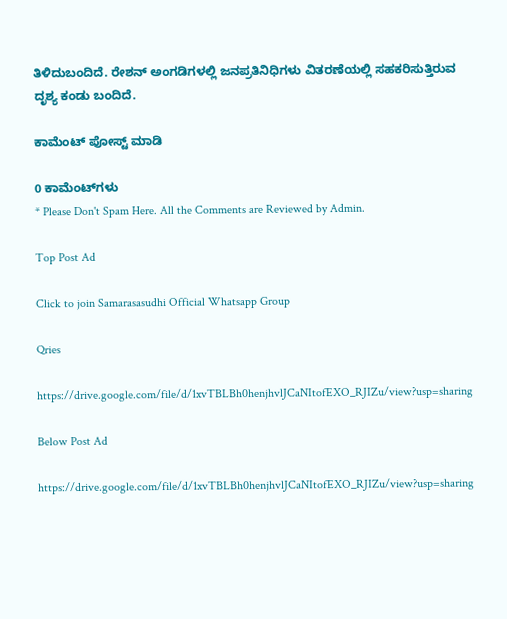ತಿಳಿದುಬಂದಿದೆ. ರೇಶನ್ ಅಂಗಡಿಗಳಲ್ಲಿ ಜನಪ್ರತಿನಿಧಿಗಳು ವಿತರಣೆಯಲ್ಲಿ ಸಹಕರಿಸುತ್ತಿರುವ ದೃಶ್ಯ ಕಂಡು ಬಂದಿದೆ.

ಕಾಮೆಂಟ್‌‌ ಪೋಸ್ಟ್‌ ಮಾಡಿ

0 ಕಾಮೆಂಟ್‌ಗಳು
* Please Don't Spam Here. All the Comments are Reviewed by Admin.

Top Post Ad

Click to join Samarasasudhi Official Whatsapp Group

Qries

https://drive.google.com/file/d/1xvTBLBh0henjhvlJCaNItofEXO_RJIZu/view?usp=sharing

Below Post Ad

https://drive.google.com/file/d/1xvTBLBh0henjhvlJCaNItofEXO_RJIZu/view?usp=sharing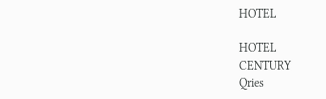HOTEL

HOTEL
CENTURY
Qries